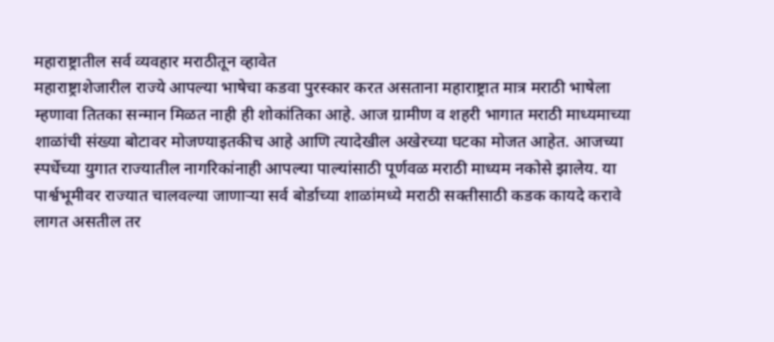महाराष्ट्रातील सर्व व्यवहार मराठीतून व्हावेत
महाराष्ट्राशेजारील राज्ये आपल्या भाषेचा कडवा पुरस्कार करत असताना महाराष्ट्रात मात्र मराठी भाषेला म्हणावा तितका सन्मान मिळत नाही ही शोकांतिका आहे. आज ग्रामीण व शहरी भागात मराठी माध्यमाच्या शाळांची संख्या बोटावर मोजण्याइतकीच आहे आणि त्यादेखील अखेरच्या घटका मोजत आहेत. आजच्या स्पर्धेच्या युगात राज्यातील नागरिकांनाही आपल्या पाल्यांसाठी पूर्णवळ मराठी माध्यम नकोसे झालेय. या पार्श्वभूमीवर राज्यात चालवल्या जाणाऱ्या सर्व बोर्डाच्या शाळांमध्ये मराठी सक्तीसाठी कडक कायदे करावे लागत असतील तर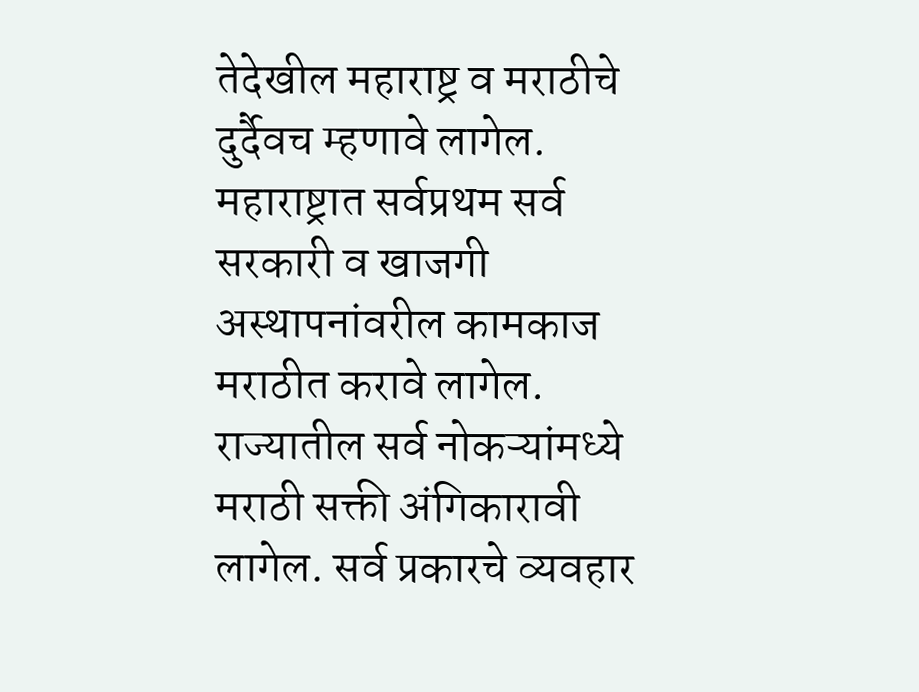तेदेखील महाराष्ट्र व मराठीचे दुर्दैवच म्हणावे लागेल. महाराष्ट्रात सर्वप्रथम सर्व सरकारी व खाजगी अस्थापनांवरील कामकाज मराठीत करावे लागेल. राज्यातील सर्व नोकऱ्यांमध्ये मराठी सक्ती अंगिकारावी लागेल. सर्व प्रकारचे व्यवहार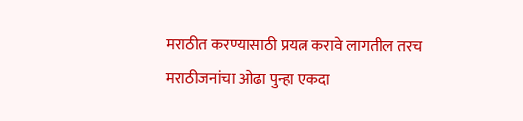मराठीत करण्यासाठी प्रयत्न करावे लागतील तरच मराठीजनांचा ओढा पुन्हा एकदा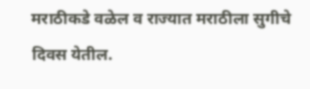मराठीकडे वळेल व राज्यात मराठीला सुगीचे दिवस येतील.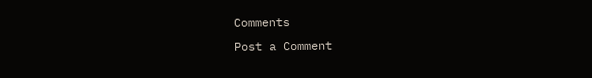Comments
Post a Comment